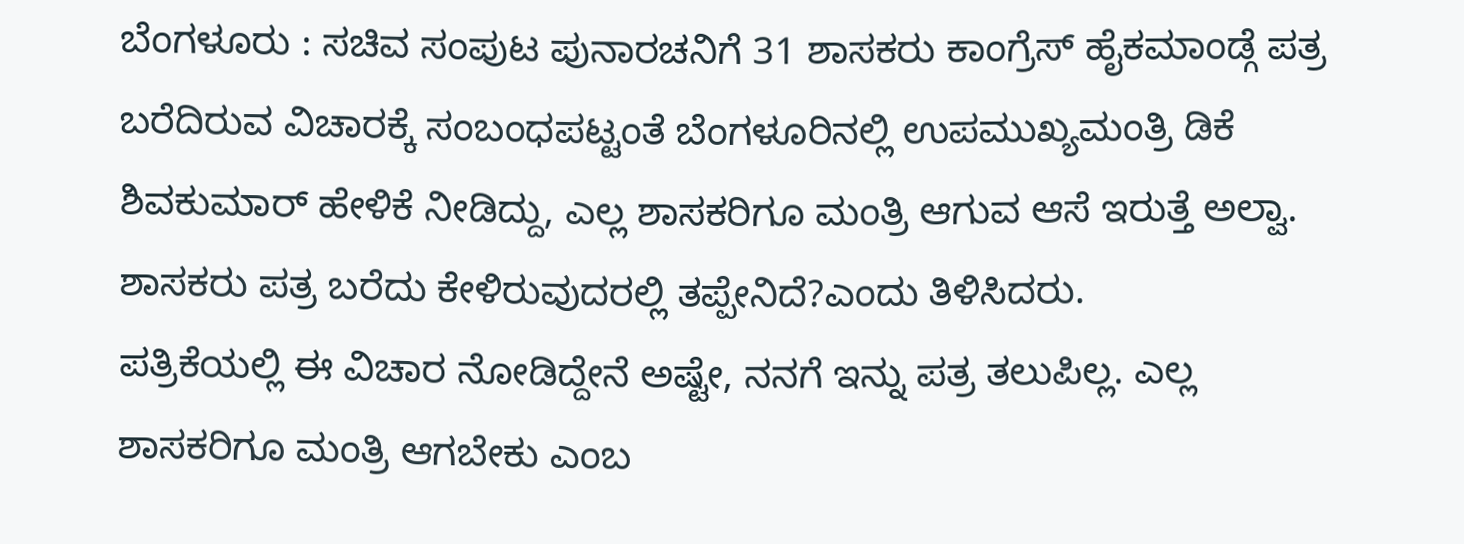ಬೆಂಗಳೂರು : ಸಚಿವ ಸಂಪುಟ ಪುನಾರಚನಿಗೆ 31 ಶಾಸಕರು ಕಾಂಗ್ರೆಸ್ ಹೈಕಮಾಂಡ್ಗೆ ಪತ್ರ ಬರೆದಿರುವ ವಿಚಾರಕ್ಕೆ ಸಂಬಂಧಪಟ್ಟಂತೆ ಬೆಂಗಳೂರಿನಲ್ಲಿ ಉಪಮುಖ್ಯಮಂತ್ರಿ ಡಿಕೆ ಶಿವಕುಮಾರ್ ಹೇಳಿಕೆ ನೀಡಿದ್ದು, ಎಲ್ಲ ಶಾಸಕರಿಗೂ ಮಂತ್ರಿ ಆಗುವ ಆಸೆ ಇರುತ್ತೆ ಅಲ್ವಾ. ಶಾಸಕರು ಪತ್ರ ಬರೆದು ಕೇಳಿರುವುದರಲ್ಲಿ ತಪ್ಪೇನಿದೆ?ಎಂದು ತಿಳಿಸಿದರು.
ಪತ್ರಿಕೆಯಲ್ಲಿ ಈ ವಿಚಾರ ನೋಡಿದ್ದೇನೆ ಅಷ್ಟೇ, ನನಗೆ ಇನ್ನು ಪತ್ರ ತಲುಪಿಲ್ಲ. ಎಲ್ಲ ಶಾಸಕರಿಗೂ ಮಂತ್ರಿ ಆಗಬೇಕು ಎಂಬ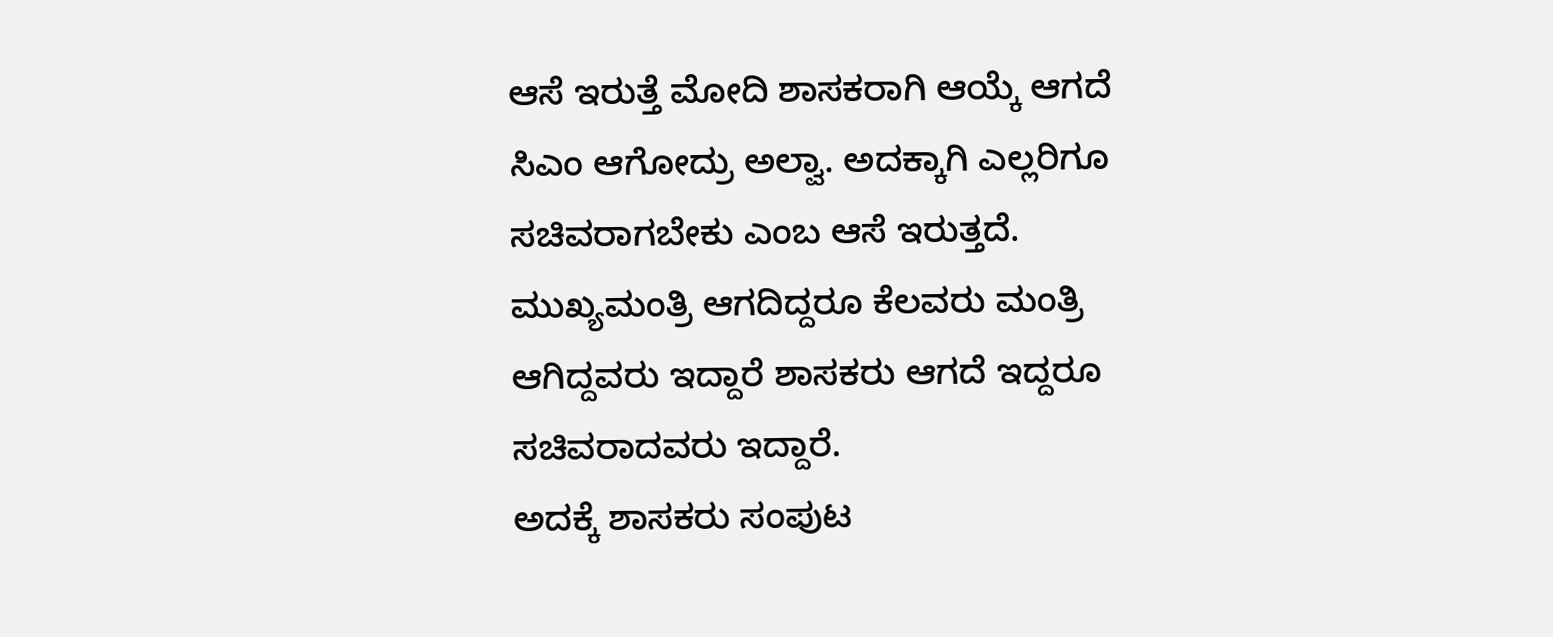ಆಸೆ ಇರುತ್ತೆ ಮೋದಿ ಶಾಸಕರಾಗಿ ಆಯ್ಕೆ ಆಗದೆ ಸಿಎಂ ಆಗೋದ್ರು ಅಲ್ವಾ. ಅದಕ್ಕಾಗಿ ಎಲ್ಲರಿಗೂ ಸಚಿವರಾಗಬೇಕು ಎಂಬ ಆಸೆ ಇರುತ್ತದೆ. ಮುಖ್ಯಮಂತ್ರಿ ಆಗದಿದ್ದರೂ ಕೆಲವರು ಮಂತ್ರಿ ಆಗಿದ್ದವರು ಇದ್ದಾರೆ ಶಾಸಕರು ಆಗದೆ ಇದ್ದರೂ ಸಚಿವರಾದವರು ಇದ್ದಾರೆ.
ಅದಕ್ಕೆ ಶಾಸಕರು ಸಂಪುಟ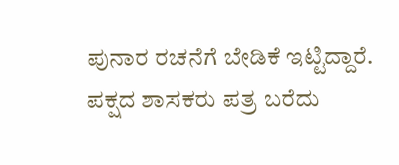ಪುನಾರ ರಚನೆಗೆ ಬೇಡಿಕೆ ಇಟ್ಟಿದ್ದಾರೆ. ಪಕ್ಷದ ಶಾಸಕರು ಪತ್ರ ಬರೆದು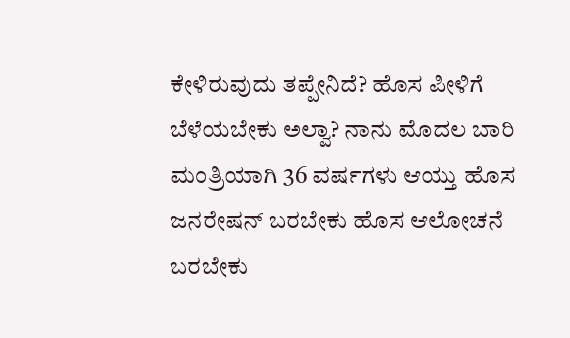ಕೇಳಿರುವುದು ತಪ್ಪೇನಿದೆ? ಹೊಸ ಪೀಳಿಗೆ ಬೆಳೆಯಬೇಕು ಅಲ್ವಾ? ನಾನು ಮೊದಲ ಬಾರಿ ಮಂತ್ರಿಯಾಗಿ 36 ವರ್ಷಗಳು ಆಯ್ತು ಹೊಸ ಜನರೇಷನ್ ಬರಬೇಕು ಹೊಸ ಆಲೋಚನೆ ಬರಬೇಕು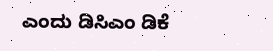ಎಂದು ಡಿಸಿಎಂ ಡಿಕೆ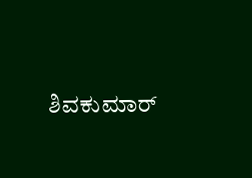ಶಿವಕುಮಾರ್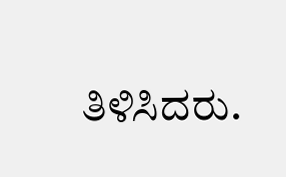ತಿಳಿಸಿದರು.